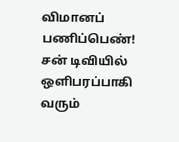விமானப் பணிப்பெண்!
சன் டிவியில் ஒளிபரப்பாகி வரும்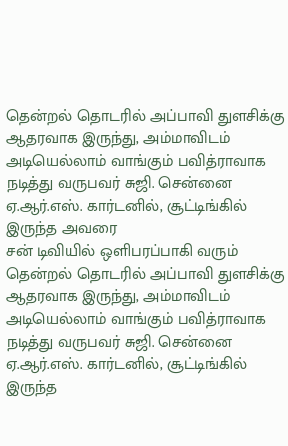தென்றல் தொடரில் அப்பாவி துளசிக்கு ஆதரவாக இருந்து, அம்மாவிடம் அடியெல்லாம் வாங்கும் பவித்ராவாக நடித்து வருபவர் சுஜி. சென்னை ஏ.ஆர்.எஸ். கார்டனில், சூட்டிங்கில் இருந்த அவரை
சன் டிவியில் ஒளிபரப்பாகி வரும் தென்றல் தொடரில் அப்பாவி துளசிக்கு ஆதரவாக இருந்து, அம்மாவிடம் அடியெல்லாம் வாங்கும் பவித்ராவாக நடித்து வருபவர் சுஜி. சென்னை ஏ.ஆர்.எஸ். கார்டனில், சூட்டிங்கில் இருந்த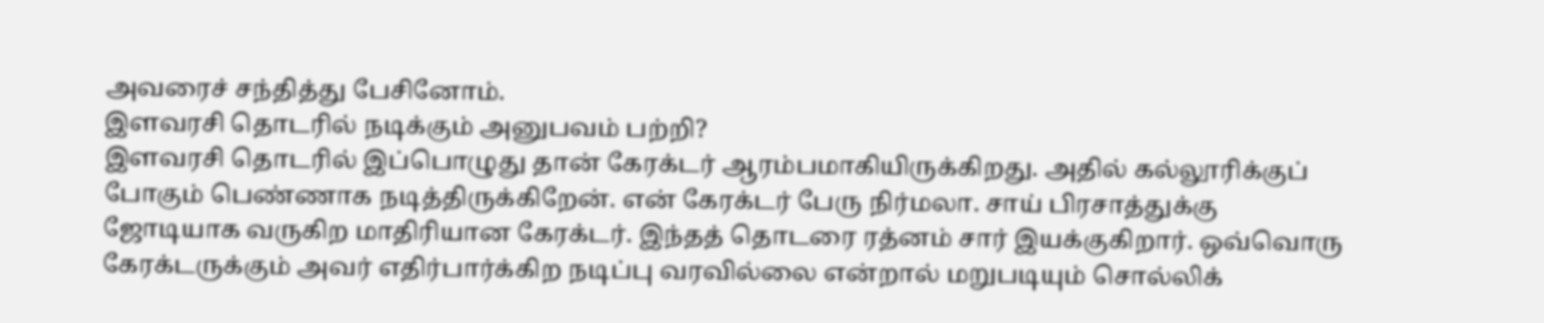அவரைச் சந்தித்து பேசினோம்.
இளவரசி தொடரில் நடிக்கும் அனுபவம் பற்றி?
இளவரசி தொடரில் இப்பொழுது தான் கேரக்டர் ஆரம்பமாகியிருக்கிறது. அதில் கல்லூரிக்குப் போகும் பெண்ணாக நடித்திருக்கிறேன். என் கேரக்டர் பேரு நிர்மலா. சாய் பிரசாத்துக்கு ஜோடியாக வருகிற மாதிரியான கேரக்டர். இந்தத் தொடரை ரத்னம் சார் இயக்குகிறார். ஒவ்வொரு கேரக்டருக்கும் அவர் எதிர்பார்க்கிற நடிப்பு வரவில்லை என்றால் மறுபடியும் சொல்லிக்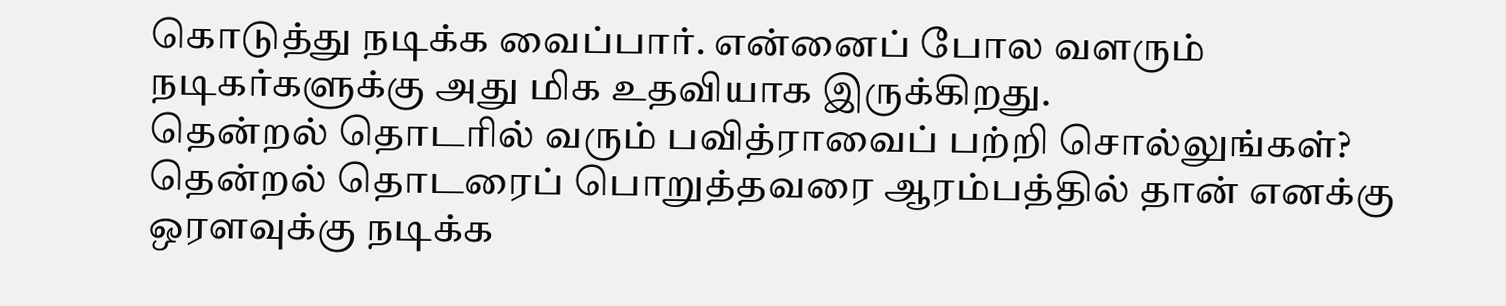கொடுத்து நடிக்க வைப்பார். என்னைப் போல வளரும் நடிகர்களுக்கு அது மிக உதவியாக இருக்கிறது.
தென்றல் தொடரில் வரும் பவித்ராவைப் பற்றி சொல்லுங்கள்?
தென்றல் தொடரைப் பொறுத்தவரை ஆரம்பத்தில் தான் எனக்கு ஒரளவுக்கு நடிக்க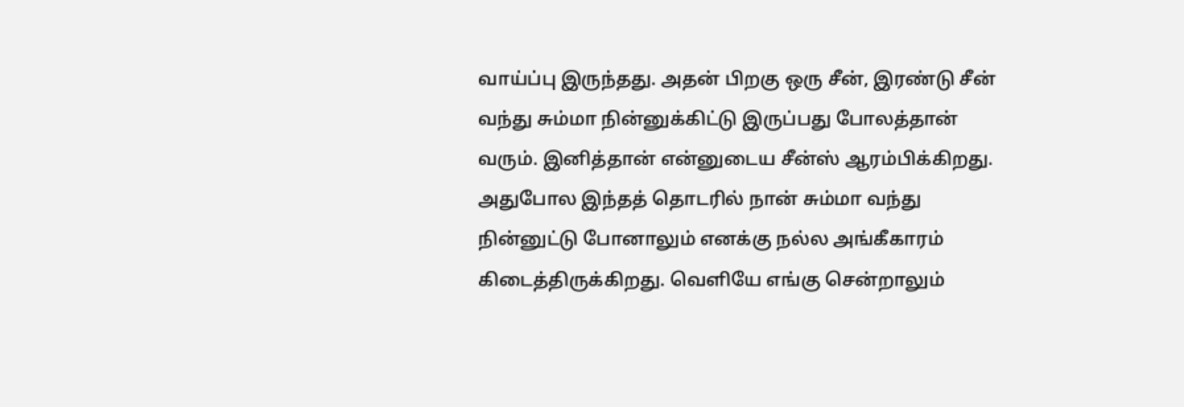வாய்ப்பு இருந்தது. அதன் பிறகு ஒரு சீன், இரண்டு சீன் வந்து சும்மா நின்னுக்கிட்டு இருப்பது போலத்தான் வரும். இனித்தான் என்னுடைய சீன்ஸ் ஆரம்பிக்கிறது.
அதுபோல இந்தத் தொடரில் நான் சும்மா வந்து நின்னுட்டு போனாலும் எனக்கு நல்ல அங்கீகாரம் கிடைத்திருக்கிறது. வெளியே எங்கு சென்றாலும்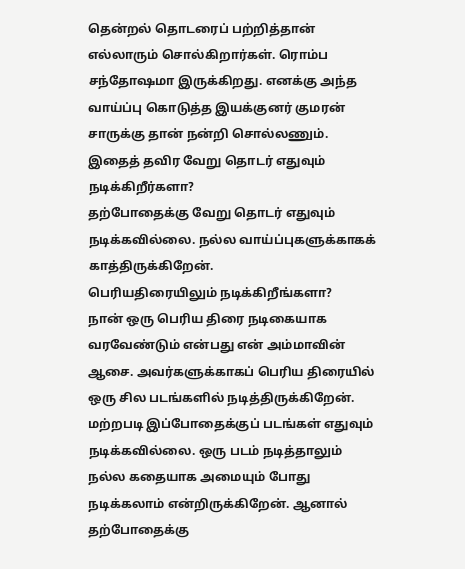தென்றல் தொடரைப் பற்றித்தான் எல்லாரும் சொல்கிறார்கள். ரொம்ப சந்தோஷமா இருக்கிறது. எனக்கு அந்த வாய்ப்பு கொடுத்த இயக்குனர் குமரன் சாருக்கு தான் நன்றி சொல்லணும்.
இதைத் தவிர வேறு தொடர் எதுவும் நடிக்கிறீர்களா?
தற்போதைக்கு வேறு தொடர் எதுவும் நடிக்கவில்லை. நல்ல வாய்ப்புகளுக்காகக் காத்திருக்கிறேன்.
பெரியதிரையிலும் நடிக்கிறீங்களா?
நான் ஒரு பெரிய திரை நடிகையாக வரவேண்டும் என்பது என் அம்மாவின் ஆசை. அவர்களுக்காகப் பெரிய திரையில் ஒரு சில படங்களில் நடித்திருக்கிறேன். மற்றபடி இப்போதைக்குப் படங்கள் எதுவும் நடிக்கவில்லை. ஒரு படம் நடித்தாலும் நல்ல கதையாக அமையும் போது நடிக்கலாம் என்றிருக்கிறேன். ஆனால் தற்போதைக்கு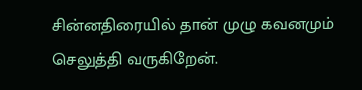சின்னதிரையில் தான் முழு கவனமும் செலுத்தி வருகிறேன்.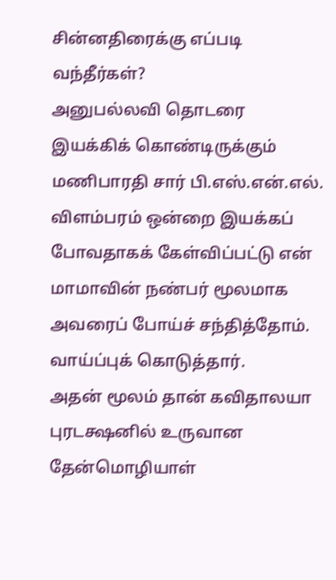சின்னதிரைக்கு எப்படி வந்தீர்கள்?
அனுபல்லவி தொடரை இயக்கிக் கொண்டிருக்கும் மணிபாரதி சார் பி.எஸ்.என்.எல். விளம்பரம் ஒன்றை இயக்கப் போவதாகக் கேள்விப்பட்டு என் மாமாவின் நண்பர் மூலமாக அவரைப் போய்ச் சந்தித்தோம். வாய்ப்புக் கொடுத்தார்.
அதன் மூலம் தான் கவிதாலயா புரடக்ஷனில் உருவான தேன்மொழியாள்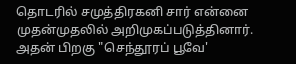தொடரில் சமுத்திரகனி சார் என்னை முதன்முதலில் அறிமுகப்படுத்தினார். அதன் பிறகு "செந்தூரப் பூவே'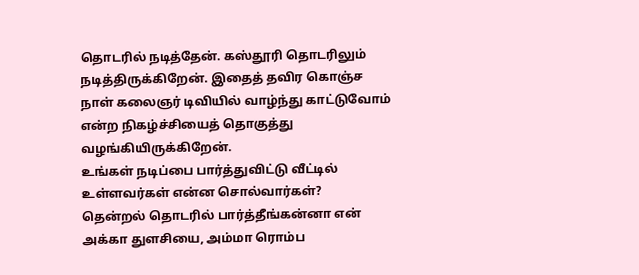தொடரில் நடித்தேன். கஸ்தூரி தொடரிலும் நடித்திருக்கிறேன். இதைத் தவிர கொஞ்ச நாள் கலைஞர் டிவியில் வாழ்ந்து காட்டுவோம் என்ற நிகழ்ச்சியைத் தொகுத்து வழங்கியிருக்கிறேன்.
உங்கள் நடிப்பை பார்த்துவிட்டு வீட்டில் உள்ளவர்கள் என்ன சொல்வார்கள்?
தென்றல் தொடரில் பார்த்தீங்கன்னா என் அக்கா துளசியை, அம்மா ரொம்ப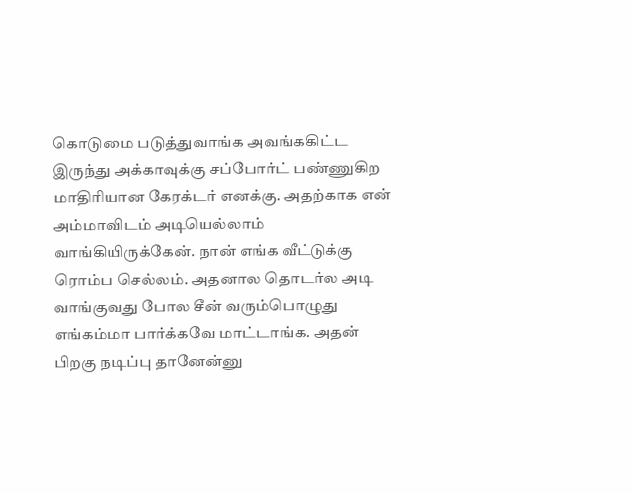கொடுமை படுத்துவாங்க அவங்ககிட்ட இருந்து அக்காவுக்கு சப்போர்ட் பண்ணுகிற மாதிரியான கேரக்டர் எனக்கு. அதற்காக என் அம்மாவிடம் அடியெல்லாம் வாங்கியிருக்கேன். நான் எங்க வீட்டுக்கு ரொம்ப செல்லம். அதனால தொடர்ல அடி வாங்குவது போல சீன் வரும்பொழுது எங்கம்மா பார்க்கவே மாட்டாங்க. அதன் பிறகு நடிப்பு தானேன்னு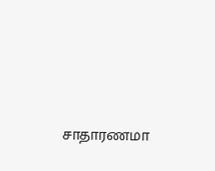சாதாரணமா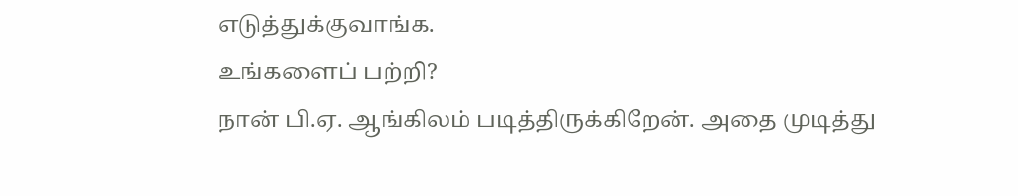எடுத்துக்குவாங்க.
உங்களைப் பற்றி?
நான் பி.ஏ. ஆங்கிலம் படித்திருக்கிறேன். அதை முடித்து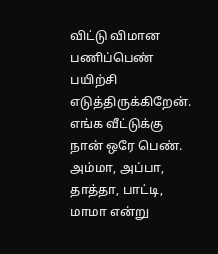விட்டு விமான பணிப்பெண் பயிற்சி எடுத்திருக்கிறேன். எங்க வீட்டுக்கு நான் ஒரே பெண். அம்மா, அப்பா, தாத்தா, பாட்டி, மாமா என்று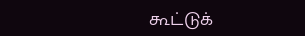கூட்டுக்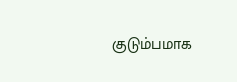குடும்பமாக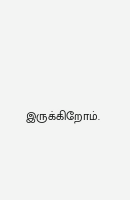இருக்கிறோம்.